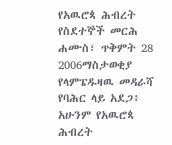የአዉሮጳ ሕብረት የስደተኞች መርሕ
ሐሙስ፣ ጥቅምት 28 2006ማስታወቂያ
የላምፔዱዛዉ መዳራሻ የባሕር ላይ አደጋ፥ አሁንም የአዉሮጳ ሕብረት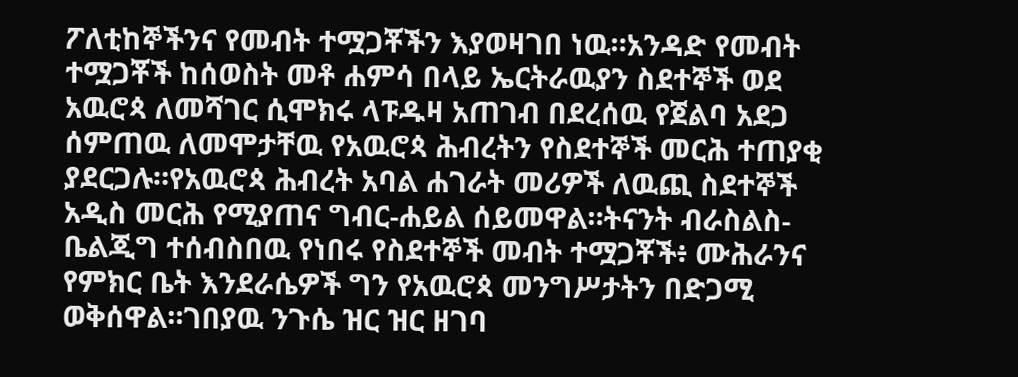ፖለቲከኞችንና የመብት ተሟጋቾችን እያወዛገበ ነዉ።አንዳድ የመብት ተሟጋቾች ከሰወስት መቶ ሐምሳ በላይ ኤርትራዉያን ስደተኞች ወደ አዉሮጳ ለመሻገር ሲሞክሩ ላፑዱዛ አጠገብ በደረሰዉ የጀልባ አደጋ ሰምጠዉ ለመሞታቸዉ የአዉሮጳ ሕብረትን የስደተኞች መርሕ ተጠያቂ ያደርጋሉ።የአዉሮጳ ሕብረት አባል ሐገራት መሪዎች ለዉጪ ስደተኞች አዲስ መርሕ የሚያጠና ግብር-ሐይል ሰይመዋል።ትናንት ብራስልስ-ቤልጂግ ተሰብስበዉ የነበሩ የስደተኞች መብት ተሟጋቾች፥ ሙሕራንና የምክር ቤት እንደራሴዎች ግን የአዉሮጳ መንግሥታትን በድጋሚ ወቅሰዋል።ገበያዉ ንጉሴ ዝር ዝር ዘገባ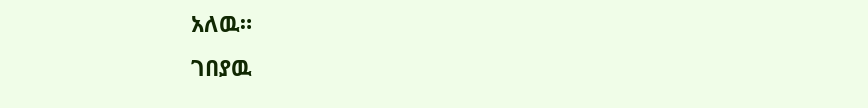አለዉ።
ገበያዉ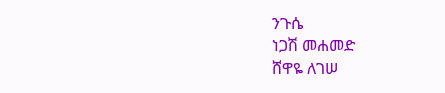ንጉሴ
ነጋሽ መሐመድ
ሸዋዬ ለገሠ